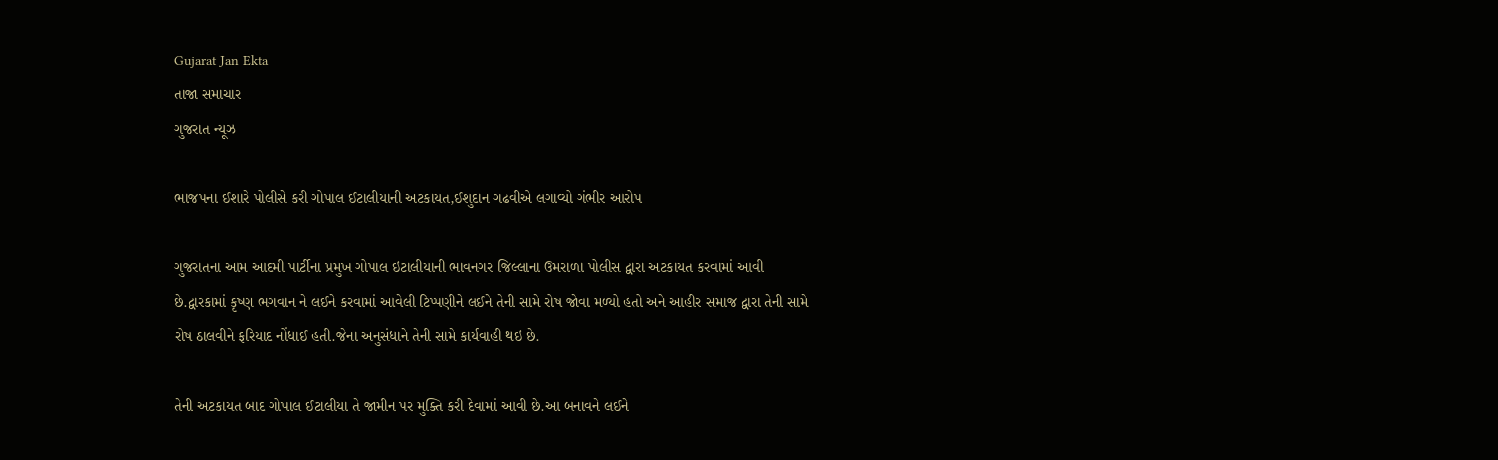Gujarat Jan Ekta
તાજા સમાચાર
ગુજરાત ન્યૂઝ

ભાજપના ઈશારે પોલીસે કરી ગોપાલ ઈટાલીયાની અટકાયત,ઈશુદાન ગઢવીએ લગાવ્યો ગંભીર આરોપ

ગુજરાતના આમ આદમી પાર્ટીના પ્રમુખ ગોપાલ ઇટાલીયાની ભાવનગર જિલ્લાના ઉમરાળા પોલીસ દ્વારા અટકાયત કરવામાં આવી છે.દ્વારકામાં કૃષ્ણ ભગવાન ને લઈને કરવામાં આવેલી ટિપ્પણીને લઈને તેની સામે રોષ જોવા મળ્યો હતો અને આહીર સમાજ દ્વારા તેની સામે રોષ ઠાલવીને ફરિયાદ નોંધાઈ હતી.જેના અનુસંધાને તેની સામે કાર્યવાહી થઇ છે.

તેની અટકાયત બાદ ગોપાલ ઈટાલીયા તે જામીન પર મુક્તિ કરી દેવામાં આવી છે.આ બનાવને લઈને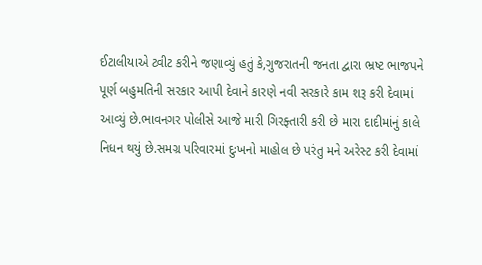ઈટાલીયાએ ટ્વીટ કરીને જણાવ્યું હતું કે,ગુજરાતની જનતા દ્વારા ભ્રષ્ટ ભાજપને પૂર્ણ બહુમતિની સરકાર આપી દેવાને કારણે નવી સરકારે કામ શરૂ કરી દેવામાં આવ્યું છે.ભાવનગર પોલીસે આજે મારી ગિરફ્તારી કરી છે મારા દાદીમાંનું કાલે નિધન થયું છે.સમગ્ર પરિવારમાં દુઃખનો માહોલ છે પરંતુ મને અરેસ્ટ કરી દેવામાં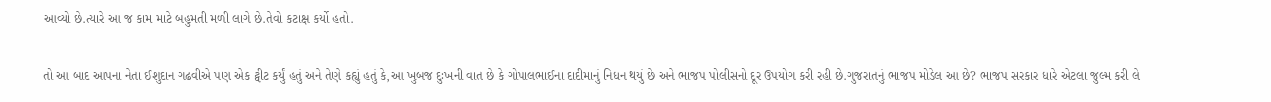આવ્યો છે.ત્યારે આ જ કામ માટે બહુમતી મળી લાગે છે.તેવો કટાક્ષ કર્યો હતો.

તો આ બાદ આપના નેતા ઈશુદાન ગઢવીએ પણ એક ટ્વીટ કર્યું હતું અને તેણે કહ્યું હતું કે,આ ખુબજ દુઃખની વાત છે કે ગોપાલભાઈના દાદીમાનું નિધન થયું છે અને ભાજપ પોલીસનો દૂર ઉપયોગ કરી રહી છે.ગુજરાતનું ભાજપ મોડેલ આ છે? ભાજપ સરકાર ધારે એટલા જુલ્મ કરી લે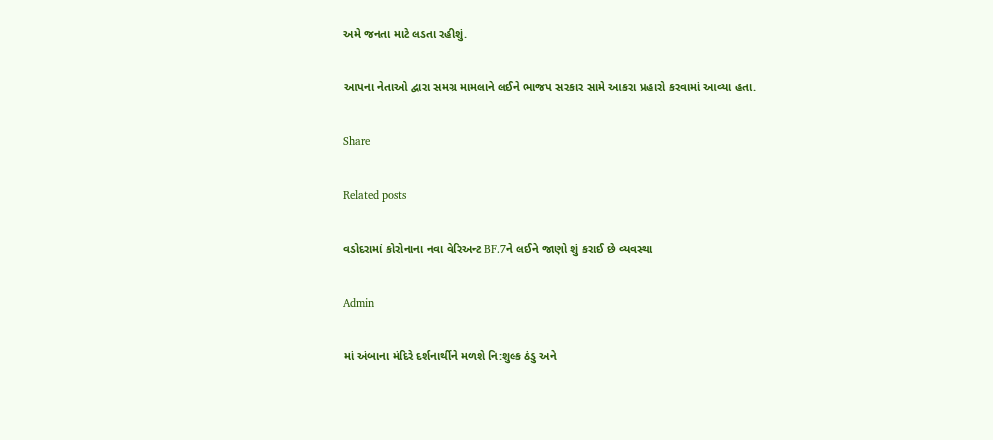અમે જનતા માટે લડતા રહીશું.

આપના નેતાઓ દ્વારા સમગ્ર મામલાને લઈને ભાજપ સરકાર સામે આકરા પ્રહારો કરવામાં આવ્યા હતા.

Share

Related posts

વડોદરામાં કોરોનાના નવા વેરિઅન્ટ BF.7ને લઈને જાણો શું કરાઈ છે વ્યવસ્થા

Admin

માં અંબાના મંદિરે દર્શનાર્થીને મળશે નિ:શુલ્ક ઠંડુ અને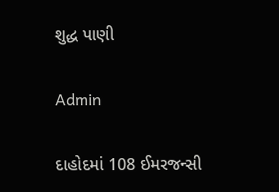શુદ્ધ પાણી

Admin

દાહોદમાં 108 ઈમરજન્સી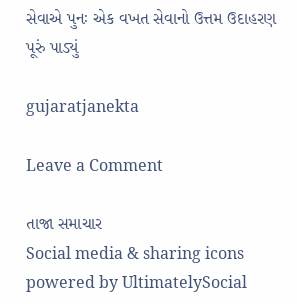સેવાએ પુનઃ એક વખત સેવાનો ઉત્તમ ઉદાહરણ પૂરું પાડ્યું

gujaratjanekta

Leave a Comment

તાજા સમાચાર
Social media & sharing icons powered by UltimatelySocial